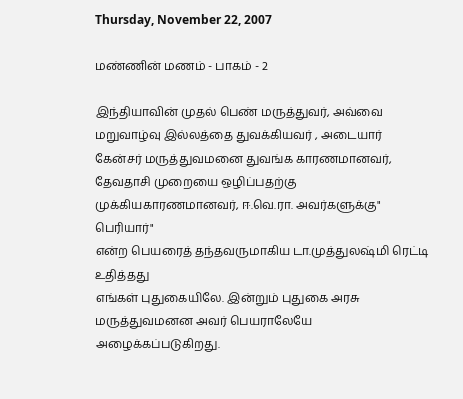Thursday, November 22, 2007

மண்ணின் மணம் - பாகம் - 2

இந்தியாவின் முதல் பெண் மருத்துவர், அவ்வை மறுவாழ்வு இல்லத்தை துவக்கியவர் , அடையார் கேன்சர் மருத்துவமனை துவங்க காரணமானவர், தேவதாசி முறையை ஒழிப்பதற்கு முக்கியகாரணமானவர், ஈ.வெ.ரா. அவர்களுக்கு" பெரியார்"
என்ற பெயரைத் தந்தவருமாகிய டா.முத்துலஷ்மி ரெட்டி உதித்தது
எங்கள் புதுகையிலே. இன்றும் புதுகை அரசு மருத்துவமனன அவர் பெயராலேயே அழைக்கப்படுகிறது.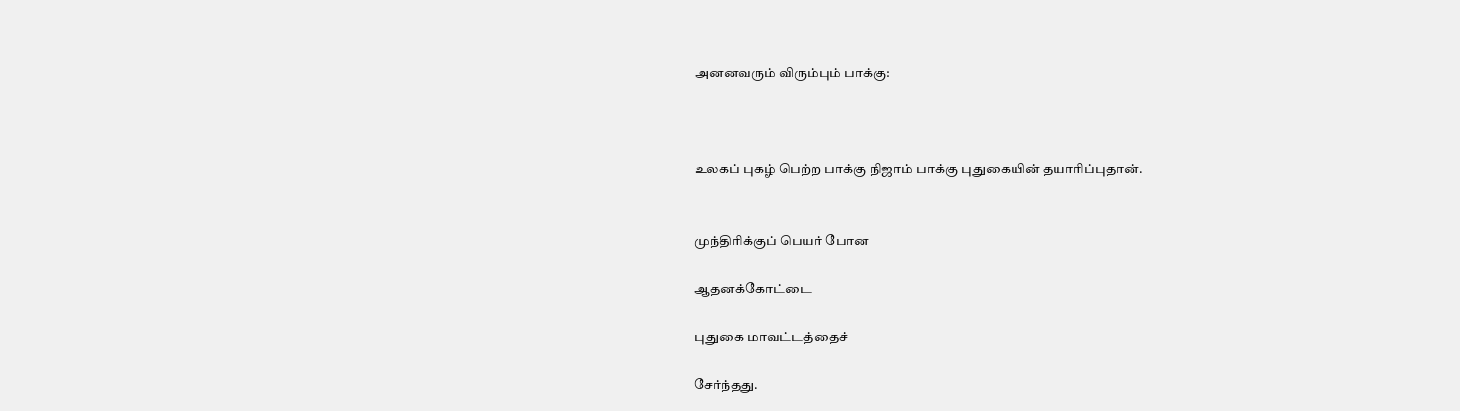அனனவரும் விரும்பும் பாக்கு:



உலகப் புகழ் பெற்ற பாக்கு நிஜாம் பாக்கு புதுகையின் தயாரிப்புதான்.


முந்திரிக்குப் பெயர் போன

ஆதனக்கோட்டை

புதுகை மாவட்டத்தைச்

சேர்ந்தது.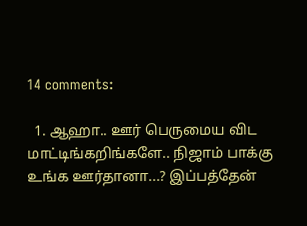14 comments:

  1. ஆஹா.. ஊர் பெருமைய விட மாட்டிங்கறிங்களே.. நிஜாம் பாக்கு உங்க ஊர்தானா...? இப்பத்தேன்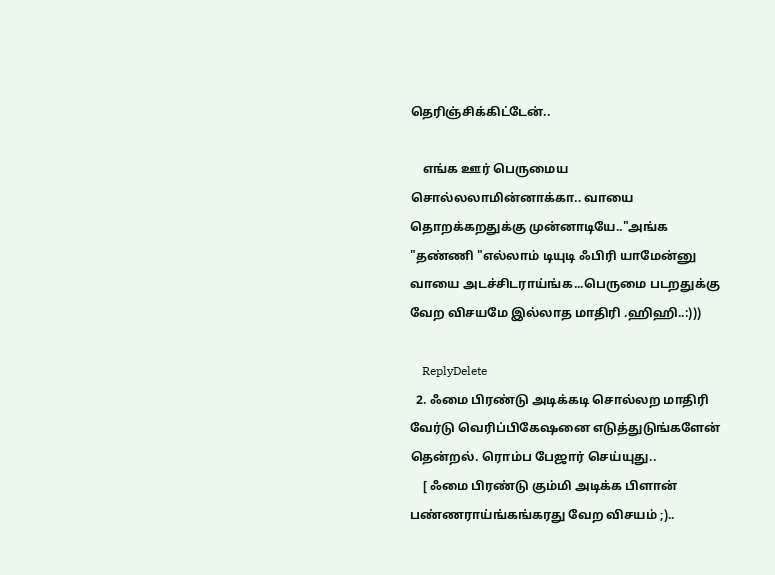தெரிஞ்சிக்கிட்டேன்..

    எங்க ஊர் பெருமைய சொல்லலாமின்னாக்கா.. வாயை தொறக்கறதுக்கு முன்னாடியே.."அங்க "தண்ணி "எல்லாம் டியுடி ஃபிரி யாமேன்னு வாயை அடச்சிடராய்ங்க...பெருமை படறதுக்கு வேற விசயமே இல்லாத மாதிரி .ஹிஹி..:)))

    ReplyDelete
  2. ஃமை பிரண்டு அடிக்கடி சொல்லற மாதிரி வேர்டு வெரிப்பிகேஷனை எடுத்துடுங்களேன் தென்றல். ரொம்ப பேஜார் செய்யுது..
    [ ஃமை பிரண்டு கும்மி அடிக்க பிளான் பண்ணராய்ங்கங்கரது வேற விசயம் ;)..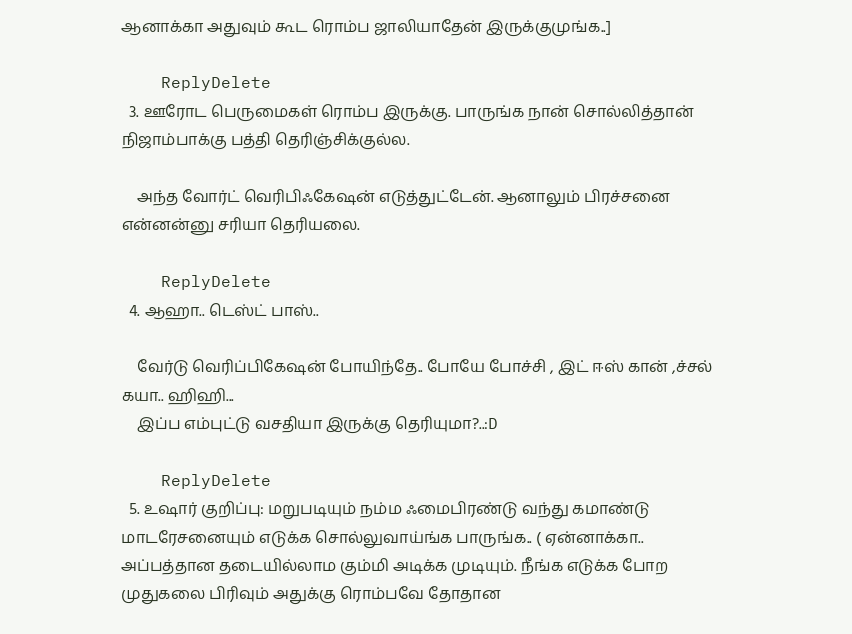ஆனாக்கா அதுவும் கூட ரொம்ப ஜாலியாதேன் இருக்குமுங்க..]

    ReplyDelete
  3. ஊரோட பெருமைகள் ரொம்ப இருக்கு. பாருங்க நான் சொல்லித்தான் நிஜாம்பாக்கு பத்தி தெரிஞ்சிக்குல்ல.

    அந்த வோர்ட் வெரிபிஃகேஷன் எடுத்துட்டேன். ஆனாலும் பிரச்சனை என்னன்னு சரியா தெரியலை.

    ReplyDelete
  4. ஆஹா.. டெஸ்ட் பாஸ்..

    வேர்டு வெரிப்பிகேஷன் போயிந்தே.. போயே போச்சி , இட் ஈஸ் கான் ,ச்சல் கயா.. ஹிஹி...
    இப்ப எம்புட்டு வசதியா இருக்கு தெரியுமா?..:D

    ReplyDelete
  5. உஷார் குறிப்பு: மறுபடியும் நம்ம ஃமைபிரண்டு வந்து கமாண்டு மாடரேசனையும் எடுக்க சொல்லுவாய்ங்க பாருங்க.. ( ஏன்னாக்கா.. அப்பத்தான தடையில்லாம கும்மி அடிக்க முடியும். நீங்க எடுக்க போற முதுகலை பிரிவும் அதுக்கு ரொம்பவே தோதான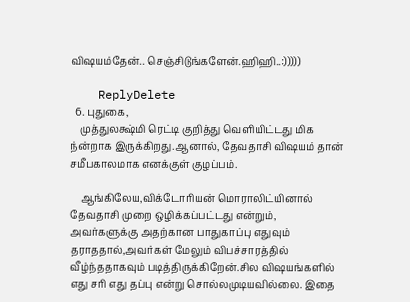விஷயம்தேன்.. செஞ்சிடுங்களேன்.ஹிஹி..:)))))

    ReplyDelete
  6. புதுகை,
    முத்துலக்ஷ்மி ரெட்டி குறித்து வெளியிட்டது மிக ந்ன்றாக இருக்கிறது.ஆனால், தேவதாசி விஷயம் தான் சமீபகாலமாக எனக்குள் குழப்பம்.

    ஆங்கிலேய,விக்டோரியன் மொராலிட்யினால் தேவதாசி முறை ஒழிக்கப்பட்டது என்றும், அவர்களுக்கு அதற்கான பாதுகாப்பு எதுவும் தராததால்,அவர்கள் மேலும் விபச்சாரத்தில் வீழ்ந்ததாகவும் படித்திருக்கிறேன்.சில விஷயங்களில் எது சரி எது தப்பு என்று சொல்லமுடியவில்லை. இதை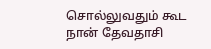சொல்லுவதும் கூட நான் தேவதாசி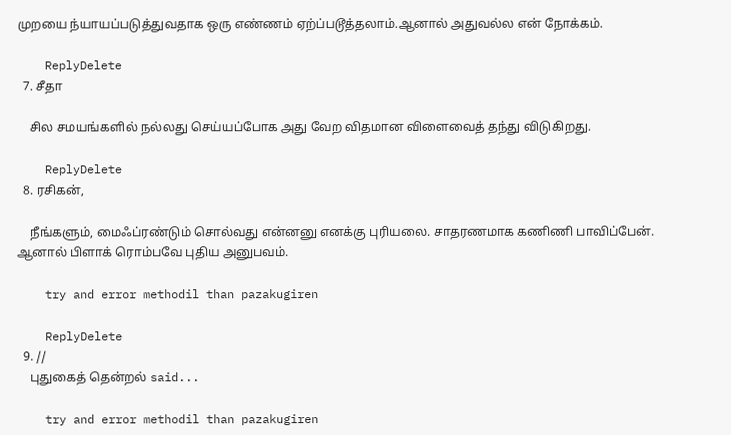முறயை ந்யாயப்படுத்துவதாக ஒரு எண்ணம் ஏற்ப்படூத்தலாம்.ஆனால் அதுவல்ல என் நோக்கம்.

    ReplyDelete
  7. சீதா

    சில சமயங்களில் நல்லது செய்யப்போக அது வேற விதமான விளைவைத் தந்து விடுகிறது.

    ReplyDelete
  8. ரசிகன்,

    நீங்களும், மைஃப்ரண்டும் சொல்வது என்னனு எனக்கு புரியலை. சாதரணமாக கணிணி பாவிப்பேன். ஆனால் பிளாக் ரொம்பவே புதிய அனுபவம்.

    try and error methodil than pazakugiren

    ReplyDelete
  9. //
    புதுகைத் தென்றல் said...

    try and error methodil than pazakugiren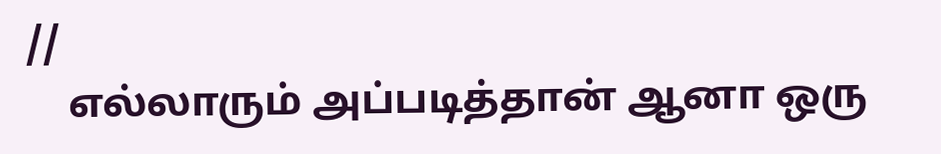//
    எல்லாரும் அப்படித்தான் ஆனா ஒரு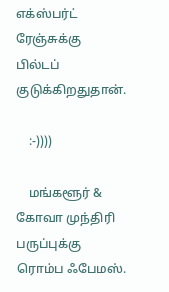எக்ஸ்பர்ட் ரேஞ்சுக்கு பில்டப் குடுக்கிறதுதான்.

    :-))))

    மங்களூர் & கோவா முந்திரி பருப்புக்கு ரொம்ப ஃபேமஸ்.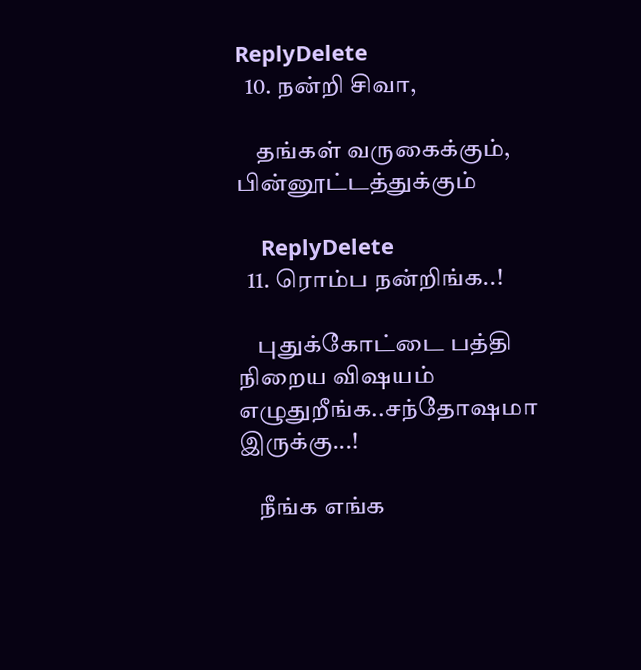ReplyDelete
  10. நன்றி சிவா,

    தங்கள் வருகைக்கும், பின்னூட்டத்துக்கும்

    ReplyDelete
  11. ரொம்ப நன்றிங்க..!

    புதுக்கோட்டை பத்தி நிறைய விஷயம் எழுதுறீங்க..சந்தோஷமா இருக்கு...!

    நீங்க எங்க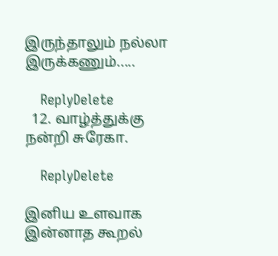இருந்தாலும் நல்லா இருக்கணும்.....

    ReplyDelete
  12. வாழ்த்துக்கு நன்றி சுரேகா.

    ReplyDelete

இனிய உளவாக இன்னாத கூறல்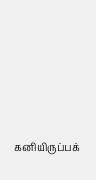கனியிருப்பக்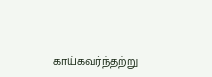காய்கவர்ந்தற்று